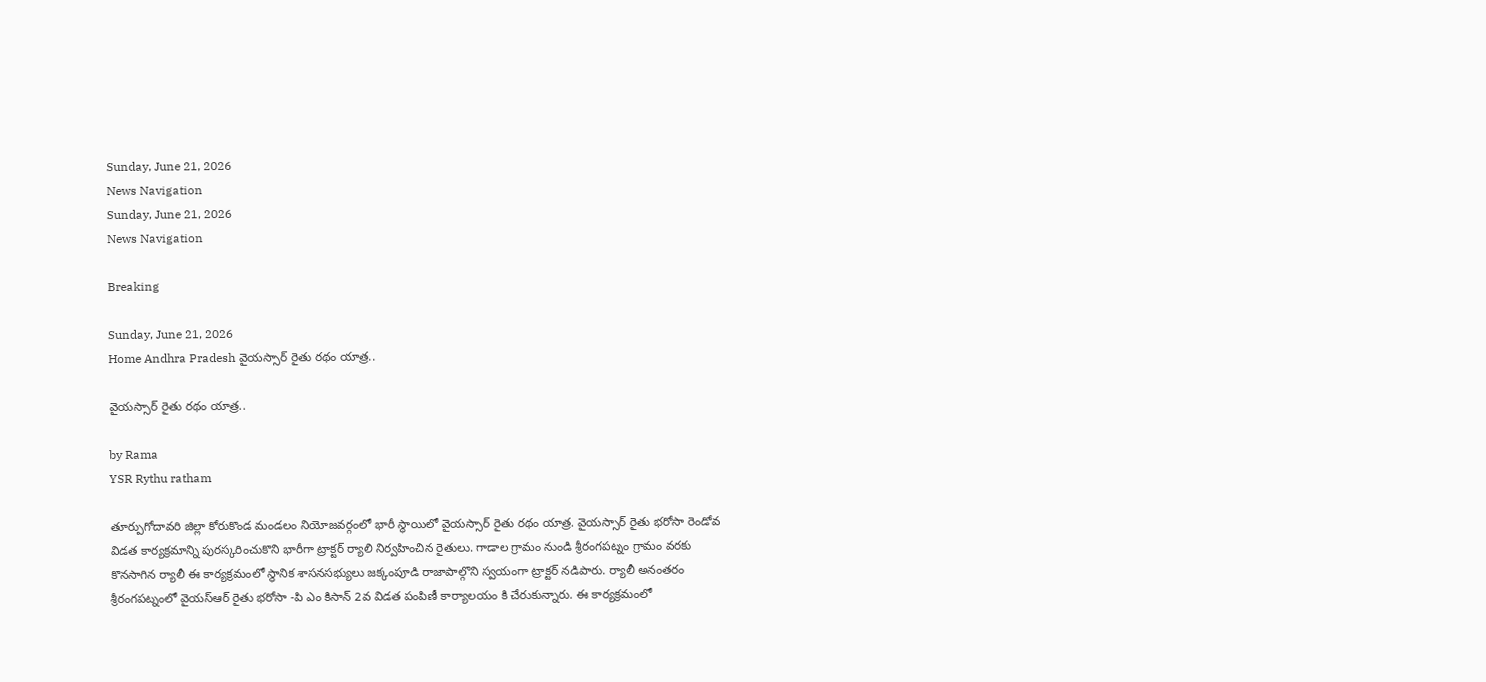Sunday, June 21, 2026
News Navigation
Sunday, June 21, 2026
News Navigation

Breaking

Sunday, June 21, 2026
Home Andhra Pradesh వైయస్సార్ రైతు రథం యాత్ర..

వైయస్సార్ రైతు రథం యాత్ర..

by Rama
YSR Rythu ratham

తూర్పుగోదావరి జిల్లా కోరుకొండ మండలం నియోజవర్గంలో భారీ స్థాయిలో వైయస్సార్ రైతు రథం యాత్ర. వైయస్సార్ రైతు భరోసా రెండోవ విడత కార్యక్రమాన్ని పురస్కరించుకొని భారీగా ట్రాక్టర్ ర్యాలి నిర్వహించిన రైతులు. గాడాల గ్రామం నుండి శ్రీరంగపట్నం గ్రామం వరకు కొనసాగిన ర్యాలీ ఈ కార్యక్రమంలో స్థానిక శాసనసభ్యులు జక్కంపూడి రాజాపాల్గొని స్వయంగా ట్రాక్టర్ నడిపారు. ర్యాలీ అనంతరం శ్రీరంగపట్నంలో వైయస్ఆర్ రైతు భరోసా -పి ఎం కిసాన్ 2వ విడత పంపిణీ కార్యాలయం కి చేరుకున్నారు. ఈ కార్యక్రమంలో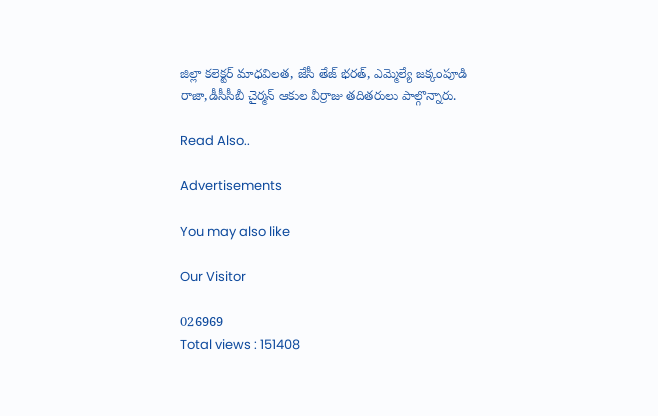జిల్లా కలెక్టర్ మాధవిలత, జేసీ తేజ్ భరత్, ఎమ్మెల్యే జక్కంపూడి రాజా,డీసీసీబీ చైర్మన్ ఆకుల వీర్రాజు తదితరులు పాల్గొన్నారు.

Read Also..

Advertisements

You may also like

Our Visitor

026969
Total views : 151408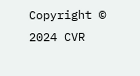Copyright © 2024 CVR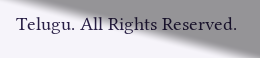Telugu. All Rights Reserved.